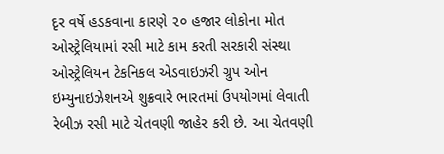દૃર વર્ષે હડકવાના કારણે ૨૦ હજાર લોકોના મોત
ઓસ્ટ્રેલિયામાં રસી માટે કામ કરતી સરકારી સંસ્થા ઓસ્ટ્રેલિયન ટેકનિકલ એડવાઇઝરી ગ્રુપ ઓન ઇમ્યુનાઇઝેશનએ શુક્રવારે ભારતમાં ઉપયોગમાં લેવાતી રેબીઝ રસી માટે ચેતવણી જાહેર કરી છે. આ ચેતવણી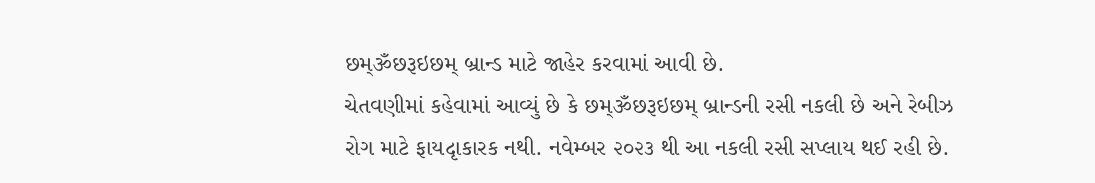છમ્ૐછરૂઇછમ્ બ્રાન્ડ માટે જાહેર કરવામાં આવી છે.
ચેતવણીમાં કહેવામાં આવ્યું છે કે છમ્ૐછરૂઇછમ્ બ્રાન્ડની રસી નકલી છે અને રેબીઝ રોગ માટે ફાયદૃાકારક નથી. નવેમ્બર ૨૦૨૩ થી આ નકલી રસી સપ્લાય થઈ રહી છે.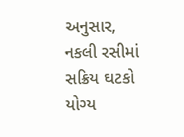અનુસાર, નકલી રસીમાં સક્રિય ઘટકો યોગ્ય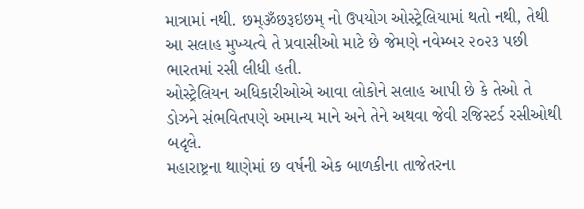માત્રામાં નથી. છમ્ૐછરૂઇછમ્ નો ઉપયોગ ઓસ્ટ્રેલિયામાં થતો નથી, તેથી આ સલાહ મુખ્યત્વે તે પ્રવાસીઓ માટે છે જેમણે નવેમ્બર ૨૦૨૩ પછી ભારતમાં રસી લીધી હતી.
ઓસ્ટ્રેલિયન અધિકારીઓએ આવા લોકોને સલાહ આપી છે કે તેઓ તે ડોઝને સંભવિતપણે અમાન્ય માને અને તેને અથવા જેવી રજિસ્ટર્ડ રસીઓથી બદૃલે.
મહારાષ્ટ્રના થાણેમાં છ વર્ષની એક બાળકીના તાજેતરના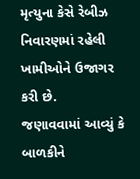મૃત્યુના કેસે રેબીઝ નિવારણમાં રહેલી ખામીઓને ઉજાગર કરી છે.
જણાવવામાં આવ્યું કે બાળકીને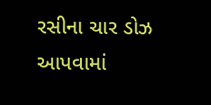રસીના ચાર ડોઝ આપવામાં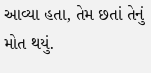આવ્યા હતા, તેમ છતાં તેનું મોત થયું.